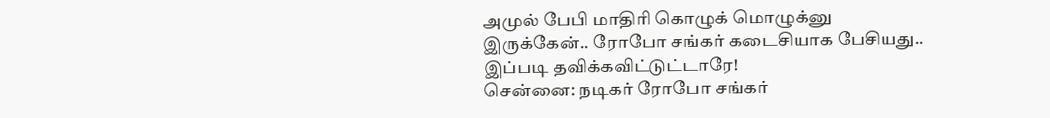அமுல் பேபி மாதிரி கொழுக் மொழுக்னு இருக்கேன்.. ரோபோ சங்கர் கடைசியாக பேசியது.. இப்படி தவிக்கவிட்டுட்டாரே!
சென்னை: நடிகர் ரோபோ சங்கர்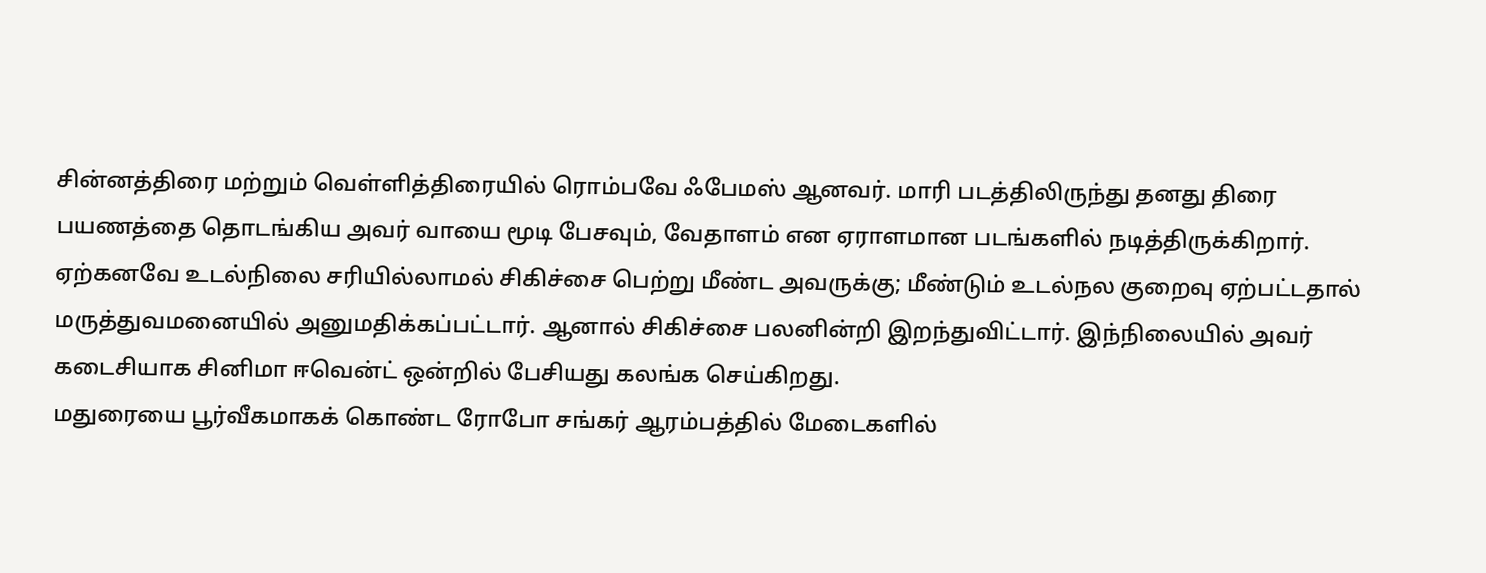சின்னத்திரை மற்றும் வெள்ளித்திரையில் ரொம்பவே ஃபேமஸ் ஆனவர். மாரி படத்திலிருந்து தனது திரை பயணத்தை தொடங்கிய அவர் வாயை மூடி பேசவும், வேதாளம் என ஏராளமான படங்களில் நடித்திருக்கிறார். ஏற்கனவே உடல்நிலை சரியில்லாமல் சிகிச்சை பெற்று மீண்ட அவருக்கு; மீண்டும் உடல்நல குறைவு ஏற்பட்டதால் மருத்துவமனையில் அனுமதிக்கப்பட்டார். ஆனால் சிகிச்சை பலனின்றி இறந்துவிட்டார். இந்நிலையில் அவர் கடைசியாக சினிமா ஈவென்ட் ஒன்றில் பேசியது கலங்க செய்கிறது.
மதுரையை பூர்வீகமாகக் கொண்ட ரோபோ சங்கர் ஆரம்பத்தில் மேடைகளில்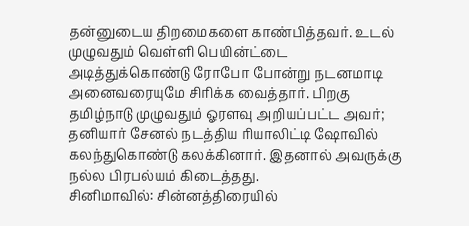தன்னுடைய திறமைகளை காண்பித்தவர். உடல் முழுவதும் வெள்ளி பெயின்ட்டை அடித்துக்கொண்டு ரோபோ போன்று நடனமாடி அனைவரையுமே சிரிக்க வைத்தார். பிறகு தமிழ்நாடு முழுவதும் ஓரளவு அறியப்பட்ட அவர்; தனியார் சேனல் நடத்திய ரியாலிட்டி ஷோவில் கலந்துகொண்டு கலக்கினார். இதனால் அவருக்கு நல்ல பிரபல்யம் கிடைத்தது.
சினிமாவில்: சின்னத்திரையில்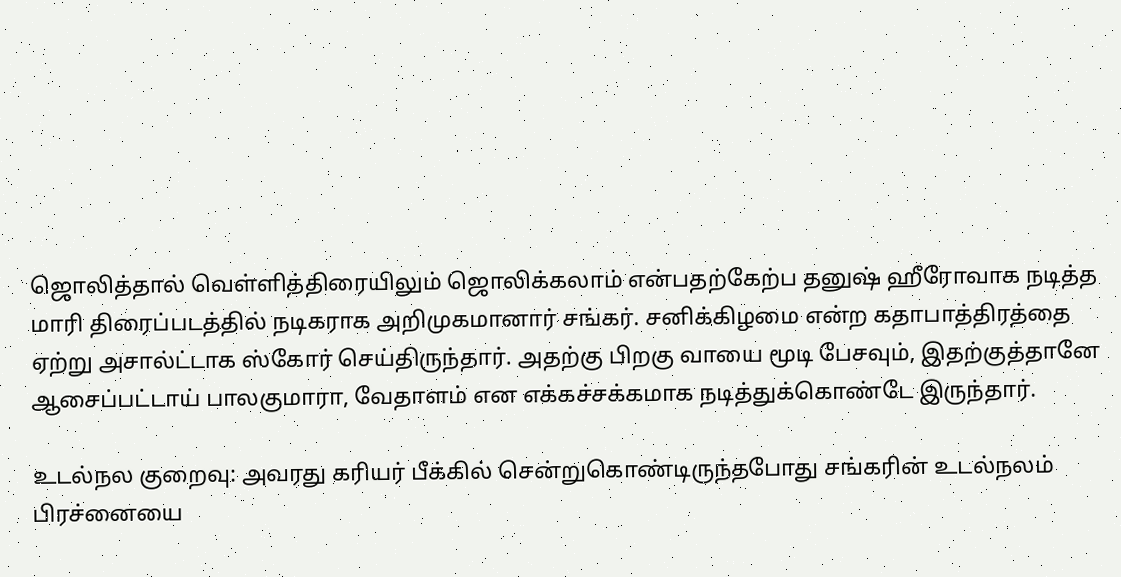ஜொலித்தால் வெள்ளித்திரையிலும் ஜொலிக்கலாம் என்பதற்கேற்ப தனுஷ் ஹீரோவாக நடித்த மாரி திரைப்படத்தில் நடிகராக அறிமுகமானார் சங்கர். சனிக்கிழமை என்ற கதாபாத்திரத்தை ஏற்று அசால்ட்டாக ஸ்கோர் செய்திருந்தார். அதற்கு பிறகு வாயை மூடி பேசவும், இதற்குத்தானே ஆசைப்பட்டாய் பாலகுமாரா, வேதாளம் என எக்கச்சக்கமாக நடித்துக்கொண்டே இருந்தார்.

உடல்நல குறைவு: அவரது கரியர் பீக்கில் சென்றுகொண்டிருந்தபோது சங்கரின் உடல்நலம் பிரச்னையை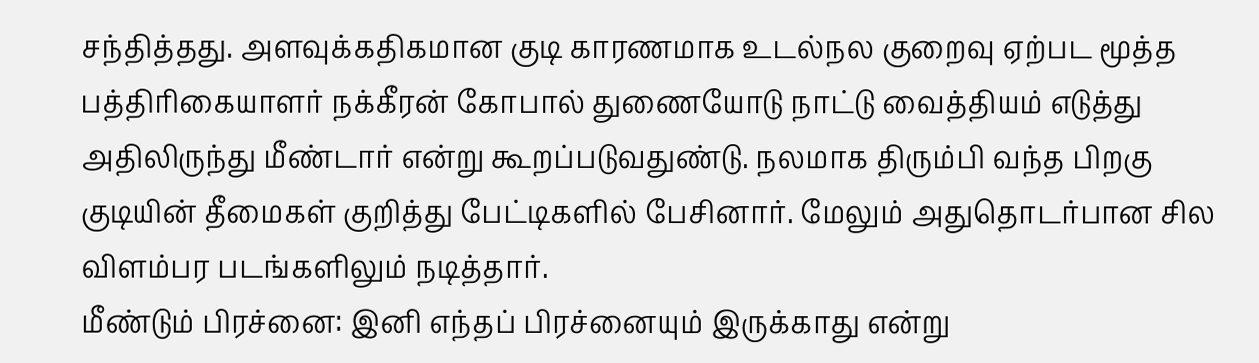சந்தித்தது. அளவுக்கதிகமான குடி காரணமாக உடல்நல குறைவு ஏற்பட மூத்த பத்திரிகையாளர் நக்கீரன் கோபால் துணையோடு நாட்டு வைத்தியம் எடுத்து அதிலிருந்து மீண்டார் என்று கூறப்படுவதுண்டு. நலமாக திரும்பி வந்த பிறகு குடியின் தீமைகள் குறித்து பேட்டிகளில் பேசினார். மேலும் அதுதொடர்பான சில விளம்பர படங்களிலும் நடித்தார்.
மீண்டும் பிரச்னை: இனி எந்தப் பிரச்னையும் இருக்காது என்று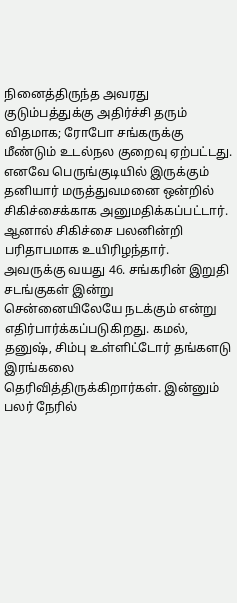நினைத்திருந்த அவரது குடும்பத்துக்கு அதிர்ச்சி தரும் விதமாக; ரோபோ சங்கருக்கு மீண்டும் உடல்நல குறைவு ஏற்பட்டது. எனவே பெருங்குடியில் இருக்கும் தனியார் மருத்துவமனை ஒன்றில் சிகிச்சைக்காக அனுமதிக்கப்பட்டார். ஆனால் சிகிச்சை பலனின்றி பரிதாபமாக உயிரிழந்தார். அவருக்கு வயது 46. சங்கரின் இறுதி சடங்குகள் இன்று சென்னையிலேயே நடக்கும் என்று எதிர்பார்க்கப்படுகிறது. கமல், தனுஷ், சிம்பு உள்ளிட்டோர் தங்களடு இரங்கலை தெரிவித்திருக்கிறார்கள். இன்னும் பலர் நேரில்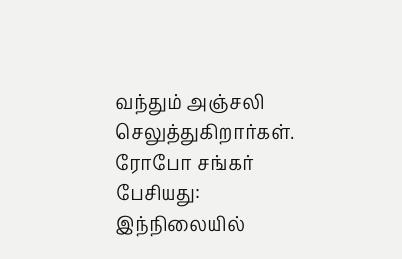வந்தும் அஞ்சலி செலுத்துகிறார்கள்.
ரோபோ சங்கர் பேசியது: இந்நிலையில்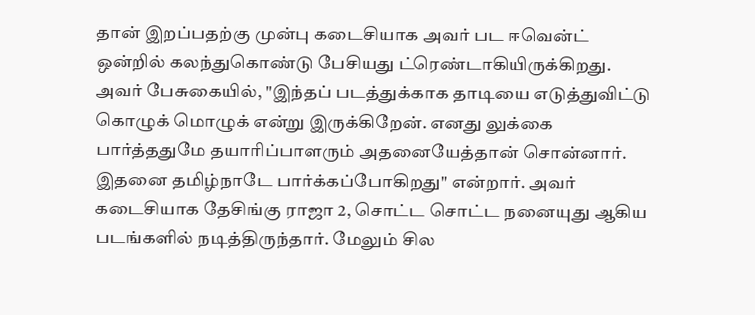தான் இறப்பதற்கு முன்பு கடைசியாக அவர் பட ஈவென்ட் ஒன்றில் கலந்துகொண்டு பேசியது ட்ரெண்டாகியிருக்கிறது. அவர் பேசுகையில், "இந்தப் படத்துக்காக தாடியை எடுத்துவிட்டு கொழுக் மொழுக் என்று இருக்கிறேன். எனது லுக்கை பார்த்ததுமே தயாரிப்பாளரும் அதனையேத்தான் சொன்னார். இதனை தமிழ்நாடே பார்க்கப்போகிறது" என்றார். அவர் கடைசியாக தேசிங்கு ராஜா 2, சொட்ட சொட்ட நனையுது ஆகிய படங்களில் நடித்திருந்தார். மேலும் சில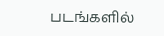படங்களில்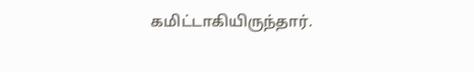கமிட்டாகியிருந்தார்.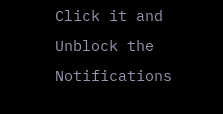Click it and Unblock the Notifications